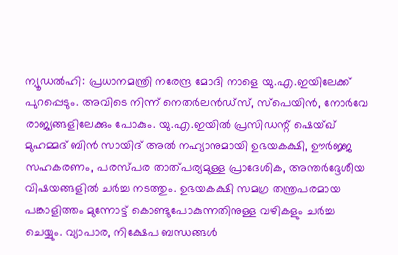ന്യൂഡൽഹി: പ്രധാനമന്ത്രി നരേന്ദ്ര മോദി നാളെ യു.എ.ഇയിലേക്ക് പുറപ്പെടും. അവിടെ നിന്ന് നെതർലൻഡ്സ്, സ്പെയിൻ, നോർവേ രാജ്യങ്ങളിലേക്കും പോകും. യു.എ.ഇയിൽ പ്രസിഡന്റ് ഷെയ്ഖ് മുഹമ്മദ് ബിൻ സായിദ് അൽ നഹ്യാനുമായി ഉഭയകക്ഷി, ഊർജ്ജ സഹകരണം, പരസ്പര താത്പര്യമുള്ള പ്രാദേശിക, അന്തർദ്ദേശീയ വിഷയങ്ങളിൽ ചർച്ച നടത്തും. ഉഭയകക്ഷി സമഗ്ര തന്ത്രപരമായ പങ്കാളിത്തം മുന്നോട്ട് കൊണ്ടുപോകുന്നതിനുള്ള വഴികളും ചർച്ച ചെയ്യും. വ്യാപാര, നിക്ഷേപ ബന്ധങ്ങൾ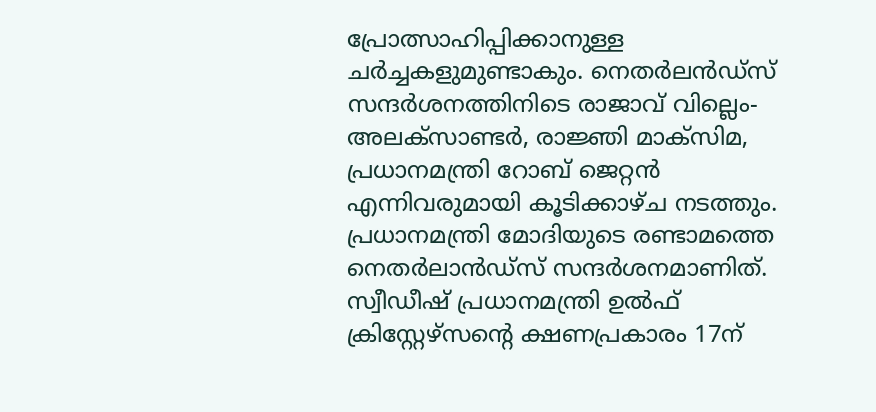പ്രോത്സാഹിപ്പിക്കാനുള്ള ചർച്ചകളുമുണ്ടാകും. നെതർലൻഡ്സ് സന്ദർശനത്തിനിടെ രാജാവ് വില്ലെം-അലക്സാണ്ടർ, രാജ്ഞി മാക്സിമ, പ്രധാനമന്ത്രി റോബ് ജെറ്റൻ എന്നിവരുമായി കൂടിക്കാഴ്ച നടത്തും. പ്രധാനമന്ത്രി മോദിയുടെ രണ്ടാമത്തെ നെതർലാൻഡ്സ് സന്ദർശനമാണിത്.
സ്വീഡീഷ് പ്രധാനമന്ത്രി ഉൽഫ് ക്രിസ്റ്റേഴ്സന്റെ ക്ഷണപ്രകാരം 17ന്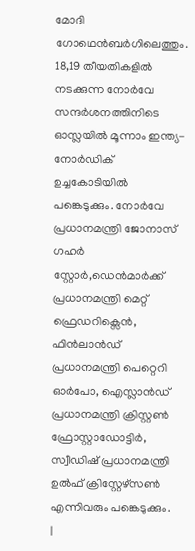മോദി ഗോഥെൻബർഗിലെത്തും. 18,19 തീയതികളിൽ നടക്കുന്ന നോർവേ സന്ദർശനത്തിനിടെ ഓസ്ലയിൽ മൂന്നാം ഇന്ത്യ-നോർഡിക് ഉച്ചകോടിയിൽ പങ്കെടുക്കും. നോർവേ പ്രധാനമന്ത്രി ജോനാസ് ഗഹർ സ്റ്റോർ,ഡെൻമാർക്ക് പ്രധാനമന്ത്രി മെറ്റ് ഫ്രെഡറിക്സെൻ, ഫിൻലാൻഡ് പ്രധാനമന്ത്രി പെറ്റെറി ഓർപോ, ഐസ്ലാൻഡ് പ്രധാനമന്ത്രി ക്രിസ്റ്റൺ ഫ്രോസ്റ്റാഡോട്ടിർ, സ്വീഡിഷ് പ്രധാനമന്ത്രി ഉൽഫ് ക്രിസ്റ്റേഴ്സൺ എന്നിവരും പങ്കെടുക്കും.
|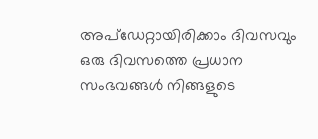അപ്ഡേറ്റായിരിക്കാം ദിവസവും
ഒരു ദിവസത്തെ പ്രധാന സംഭവങ്ങൾ നിങ്ങളുടെ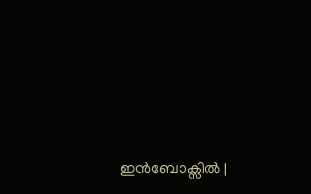ഇൻബോക്സിൽ |